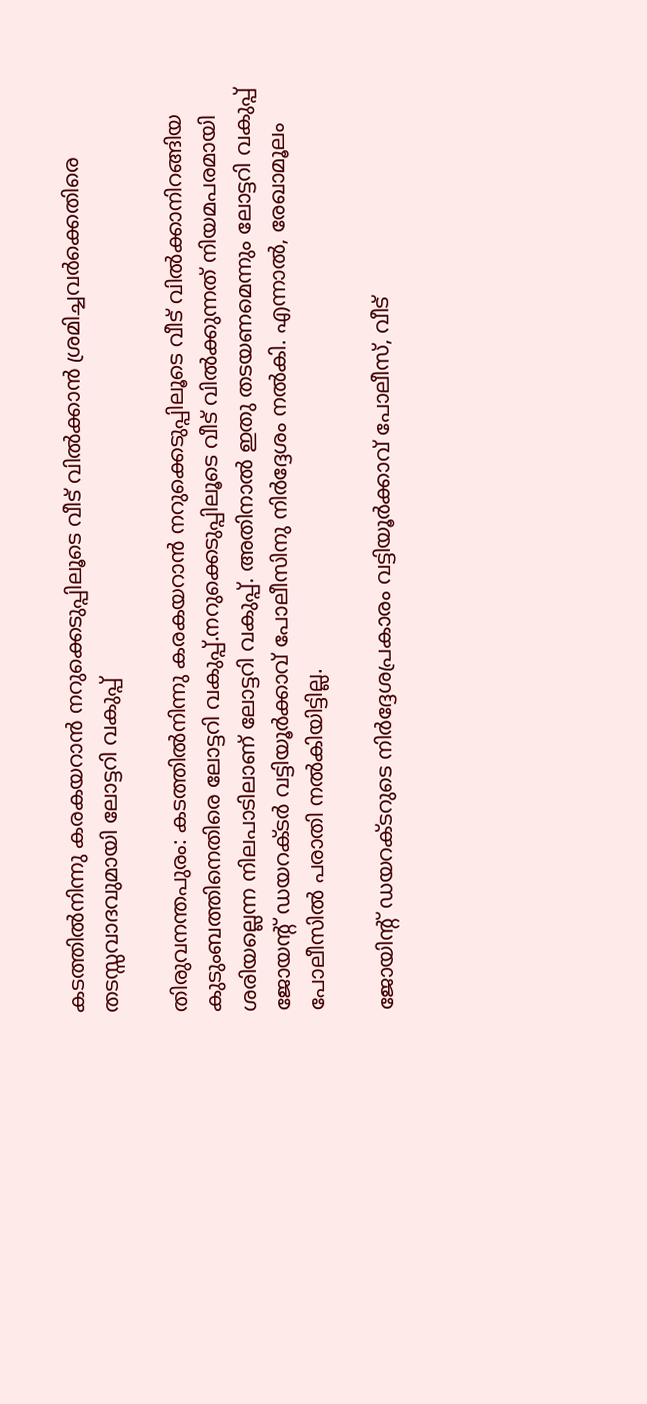കടത്തില്‍നിന്നു കരകയറാന്‍ നറുക്കെടുപ്പിലൂടെ വീട് വില്‍ക്കാന്‍ ശ്രമിച്ചവര്‍ക്കെതിരെ തടസ്സവാദവുമായി ലോട്ടറി വകുപ്പ്

തിരുവനന്തപുരം: കടത്തില്‍നിന്നു കരകയറാന്‍ നറുക്കെടുപ്പിലൂടെ വീട് വില്‍ക്കാനിറങ്ങിയ കുടുംബത്തിനെതിരെ ലോട്ടറി വകുപ്പ്.നറുക്കെടുപ്പിലൂടെ വീട് വില്‍ക്കുന്നത് നിയമപരമായി ശരിയല്ലെന്ന നിലപാടിലാണ് ലോട്ടറി വകുപ്പ്. അതിനാല്‍ ഇതു തടയണമെന്നും ലോട്ടറി വകുപ്പ് ജോയന്റ് ഡയറക്ടര്‍ വട്ടിയൂര്‍ക്കാവ് പോലീസിനു നിര്‍ദ്ദേശം നല്‍കി. എന്നാല്‍, രേഖാമൂലം പോലീസില്‍ പരാതി നല്‍കിയിട്ടില്ല.

ജോയിന്റ് ഡയറക്ടറുടെ നിര്‍ദ്ദേശപ്രകാരം വട്ടിയൂര്‍ക്കാവ് പോലീസ്, വീട്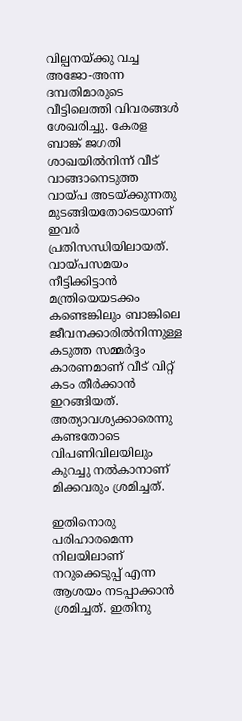വില്പനയ്ക്കു വച്ച അജോ-അന്ന ദമ്പതിമാരുടെ വീട്ടിലെത്തി വിവരങ്ങള്‍ ശേഖരിച്ചു. കേരള ബാങ്ക് ജഗതി ശാഖയില്‍നിന്ന് വീട് വാങ്ങാനെടുത്ത വായ്പ അടയ്ക്കുന്നതു മുടങ്ങിയതോടെയാണ് ഇവര്‍ പ്രതിസന്ധിയിലായത്. വായ്പസമയം നീട്ടിക്കിട്ടാന്‍ മന്ത്രിയെയടക്കം കണ്ടെങ്കിലും ബാങ്കിലെ ജീവനക്കാരില്‍നിന്നുള്ള കടുത്ത സമ്മര്‍ദ്ദം കാരണമാണ് വീട് വിറ്റ് കടം തീര്‍ക്കാന്‍ ഇറങ്ങിയത്. അത്യാവശ്യക്കാരെന്നു കണ്ടതോടെ വിപണിവിലയിലും കുറച്ചു നല്‍കാനാണ് മിക്കവരും ശ്രമിച്ചത്.

ഇതിനൊരു പരിഹാരമെന്ന നിലയിലാണ് നറുക്കെടുപ്പ് എന്ന ആശയം നടപ്പാക്കാന്‍ ശ്രമിച്ചത്. ഇതിനു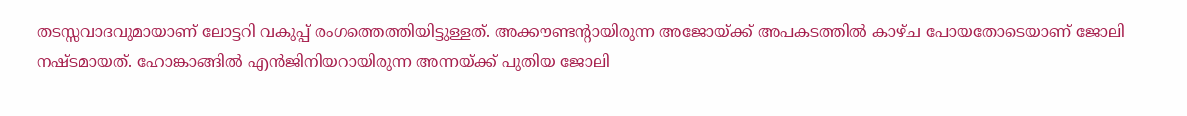തടസ്സവാദവുമായാണ് ലോട്ടറി വകുപ്പ് രംഗത്തെത്തിയിട്ടുള്ളത്. അക്കൗണ്ടന്റായിരുന്ന അജോയ്ക്ക് അപകടത്തില്‍ കാഴ്ച പോയതോടെയാണ് ജോലി നഷ്ടമായത്. ഹോങ്കാങ്ങില്‍ എന്‍ജിനിയറായിരുന്ന അന്നയ്ക്ക് പുതിയ ജോലി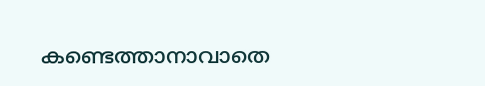കണ്ടെത്താനാവാതെ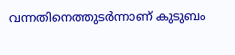വന്നതിനെത്തുടര്‍ന്നാണ് കുടുബം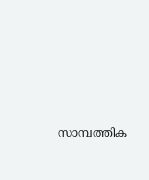സാമ്പത്തിക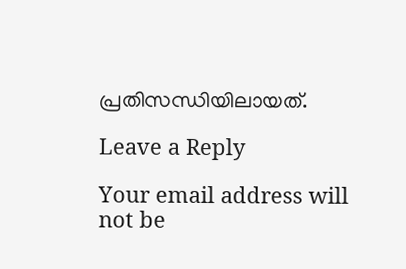പ്രതിസന്ധിയിലായത്.

Leave a Reply

Your email address will not be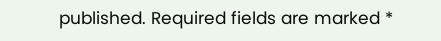published. Required fields are marked *